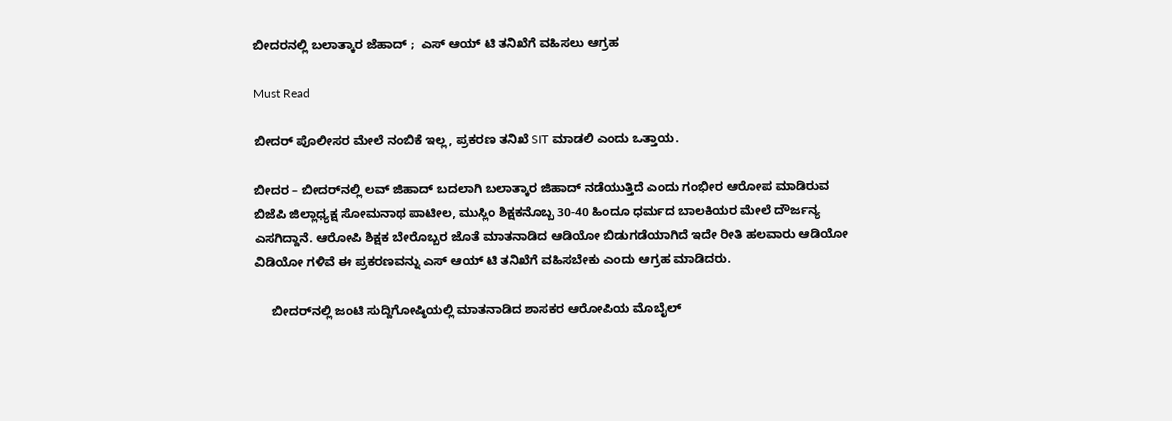ಬೀದರನಲ್ಲಿ ಬಲಾತ್ಕಾರ ಜೆಹಾದ್ ;  ಎಸ್ ಆಯ್ ಟಿ ತನಿಖೆಗೆ ವಹಿಸಲು ಆಗ್ರಹ

Must Read

ಬೀದರ್ ಪೊಲೀಸರ ಮೇಲೆ ನಂಬಿಕೆ ಇಲ್ಲ, ಪ್ರಕರಣ ತನಿಖೆ SIT ಮಾಡಲಿ ಎಂದು ಒತ್ತಾಯ.

ಬೀದರ – ಬೀದರ್‌ನಲ್ಲಿ ಲವ್ ಜಿಹಾದ್ ಬದಲಾಗಿ ಬಲಾತ್ಕಾರ ಜಿಹಾದ್ ನಡೆಯುತ್ತಿದೆ ಎಂದು ಗಂಭೀರ ಆರೋಪ ಮಾಡಿರುವ ಬಿಜೆಪಿ ಜಿಲ್ಲಾಧ್ಯಕ್ಷ ಸೋಮನಾಥ ಪಾಟೀಲ, ಮುಸ್ಲಿಂ ಶಿಕ್ಷಕನೊಬ್ಬ 30-40 ಹಿಂದೂ ಧರ್ಮದ ಬಾಲಕಿಯರ ಮೇಲೆ ದೌರ್ಜನ್ಯ ಎಸಗಿದ್ದಾನೆ. ಆರೋಪಿ ಶಿಕ್ಷಕ ಬೇರೊಬ್ಬರ ಜೊತೆ ಮಾತನಾಡಿದ ಆಡಿಯೋ ಬಿಡುಗಡೆಯಾಗಿದೆ ಇದೇ ರೀತಿ ಹಲವಾರು ಆಡಿಯೋ ವಿಡಿಯೋ ಗಳಿವೆ ಈ ಪ್ರಕರಣವನ್ನು ಎಸ್ ಆಯ್ ಟಿ ತನಿಖೆಗೆ ವಹಿಸಬೇಕು ಎಂದು ಆಗ್ರಹ ಮಾಡಿದರು.

     ಬೀದರ್‌ನಲ್ಲಿ ಜಂಟಿ ಸುದ್ದಿಗೋಷ್ಠಿಯಲ್ಲಿ ಮಾತನಾಡಿದ ಶಾಸಕರ ಆರೋಪಿಯ ಮೊಬೈಲ್‌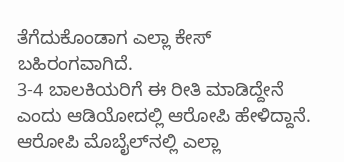ತೆಗೆದುಕೊಂಡಾಗ ಎಲ್ಲಾ ಕೇಸ್ ಬಹಿರಂಗವಾಗಿದೆ.
3-4 ಬಾಲಕಿಯರಿಗೆ ಈ ರೀತಿ ಮಾಡಿದ್ದೇನೆ ಎಂದು ಆಡಿಯೋದಲ್ಲಿ ಆರೋಪಿ ಹೇಳಿದ್ದಾನೆ. ಆರೋಪಿ ಮೊಬೈಲ್‌ನಲ್ಲಿ ಎಲ್ಲಾ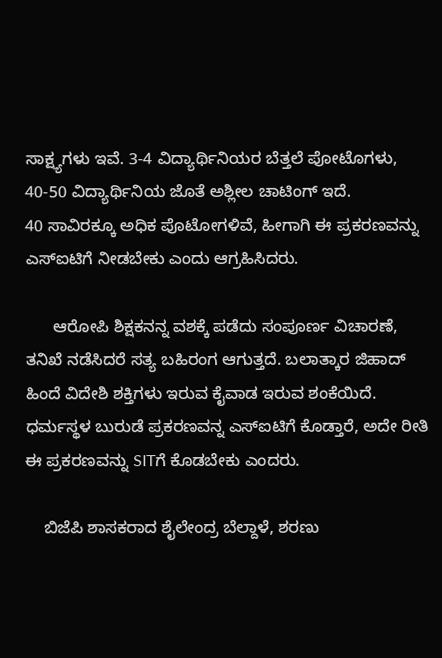ಸಾಕ್ಷ್ಯಗಳು ಇವೆ. 3-4 ವಿದ್ಯಾರ್ಥಿನಿಯರ ಬೆತ್ತಲೆ ಪೋಟೊಗಳು, 40-50 ವಿದ್ಯಾರ್ಥಿನಿಯ ಜೊತೆ ಅಶ್ಲೀಲ ಚಾಟಿಂಗ್ ಇದೆ.
40 ಸಾವಿರಕ್ಕೂ ಅಧಿಕ ಪೊಟೋಗಳಿವೆ, ಹೀಗಾಗಿ ಈ ಪ್ರಕರಣವನ್ನು ಎಸ್‌ಐಟಿಗೆ ನೀಡಬೇಕು ಎಂದು ಆಗ್ರಹಿಸಿದರು.

      ಆರೋಪಿ ಶಿಕ್ಷಕನನ್ನ ವಶಕ್ಕೆ ಪಡೆದು ಸಂಪೂರ್ಣ ವಿಚಾರಣೆ, ತನಿಖೆ ನಡೆಸಿದರೆ ಸತ್ಯ ಬಹಿರಂಗ ಆಗುತ್ತದೆ. ಬಲಾತ್ಕಾರ ಜಿಹಾದ್ ಹಿಂದೆ ವಿದೇಶಿ ಶಕ್ತಿಗಳು ಇರುವ ಕೈವಾಡ ಇರುವ ಶಂಕೆಯಿದೆ. ಧರ್ಮಸ್ಥಳ ಬುರುಡೆ ಪ್ರಕರಣವನ್ನ ಎಸ್‌ಐಟಿಗೆ ಕೊಡ್ತಾರೆ, ಅದೇ ರೀತಿ ಈ ಪ್ರಕರಣವನ್ನು SITಗೆ ಕೊಡಬೇಕು ಎಂದರು.

    ಬಿಜೆಪಿ ಶಾಸಕರಾದ ಶೈಲೇಂದ್ರ ಬೆಲ್ದಾಳೆ, ಶರಣು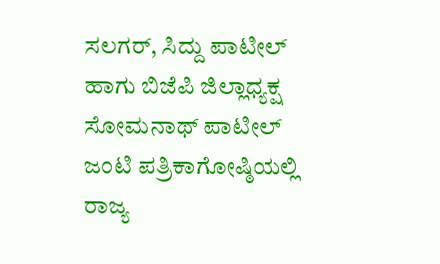ಸಲಗರ್, ಸಿದ್ದು ಪಾಟೀಲ್ ಹಾಗು‌ ಬಿಜೆಪಿ ಜಿಲ್ಲಾಧ್ಯಕ್ಷ ಸೋಮನಾಥ್ ಪಾಟೀಲ್‌ ಜಂಟಿ ಪತ್ರಿಕಾಗೋಷ್ಠಿಯಲ್ಲಿ ರಾಜ್ಯ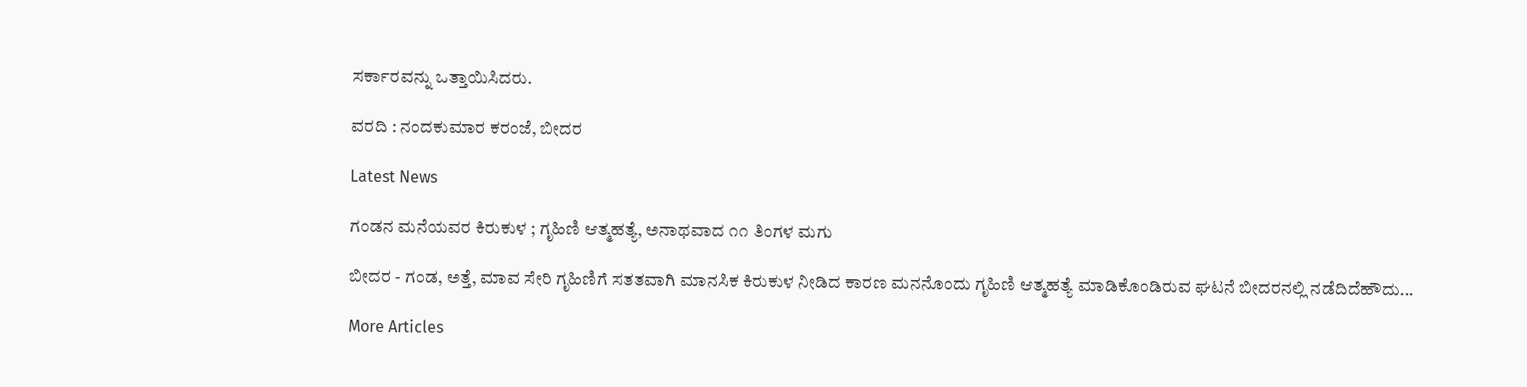ಸರ್ಕಾರವನ್ನು ಒತ್ತಾಯಿಸಿದರು.

ವರದಿ : ನಂದಕುಮಾರ ಕರಂಜೆ, ಬೀದರ

Latest News

ಗಂಡನ ಮನೆಯವರ ಕಿರುಕುಳ ; ಗೃಹಿಣಿ ಆತ್ಮಹತ್ಯೆ, ಅನಾಥವಾದ ೧೧ ತಿಂಗಳ ಮಗು

ಬೀದರ - ಗಂಡ, ಅತ್ತೆ, ಮಾವ ಸೇರಿ ಗೃಹಿಣಿಗೆ ಸತತವಾಗಿ ಮಾನಸಿಕ ಕಿರುಕುಳ ನೀಡಿದ ಕಾರಣ ಮನನೊಂದು ಗೃಹಿಣಿ ಆತ್ಮಹತ್ಯೆ ಮಾಡಿಕೊಂಡಿರುವ ಘಟನೆ ಬೀದರನಲ್ಲಿ ನಡೆದಿದೆಹೌದು...

More Articles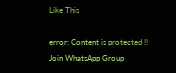Like This

error: Content is protected !!
Join WhatsApp Group